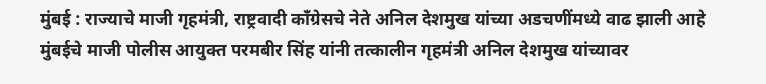मुंबई : राज्याचे माजी गृहमंत्री, राष्ट्रवादी काँग्रेसचे नेते अनिल देशमुख यांच्या अडचणींमध्ये वाढ झाली आहे
मुंबईचे माजी पोलीस आयुक्त परमबीर सिंह यांनी तत्कालीन गृहमंत्री अनिल देशमुख यांच्यावर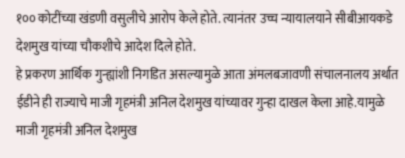१०० कोटींच्या खंडणी वसुलीचे आरोप केले होते. त्यानंतर उच्च न्यायालयाने सीबीआयकडे देशमुख यांच्या चौकशीचे आदेश दिले होते.
हे प्रकरण आर्थिक गुन्ह्यांशी निगडित असल्यामुळे आता अंमलबजावणी संचालनालय अर्थात ईडीने ही राज्याचे माजी गृहमंत्री अनिल देशमुख यांच्यावर गुन्हा दाखल केला आहे.यामुळे माजी गृहमंत्री अनिल देशमुख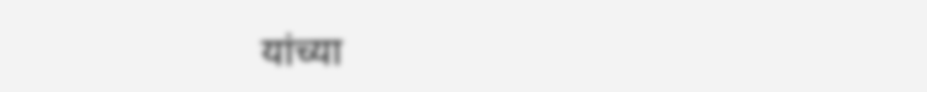यांच्या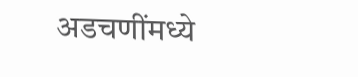अडचणींमध्ये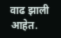वाढ झाली आहेत.